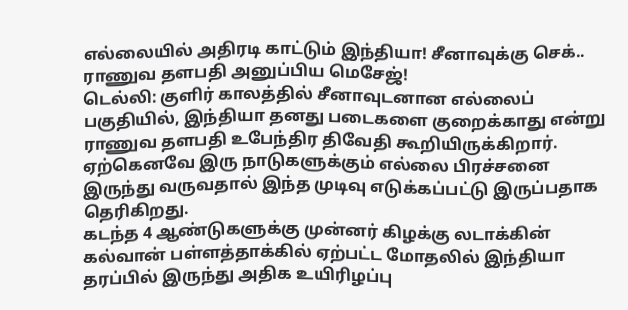எல்லையில் அதிரடி காட்டும் இந்தியா! சீனாவுக்கு செக்.. ராணுவ தளபதி அனுப்பிய மெசேஜ்!
டெல்லி: குளிர் காலத்தில் சீனாவுடனான எல்லைப் பகுதியில், இந்தியா தனது படைகளை குறைக்காது என்று ராணுவ தளபதி உபேந்திர திவேதி கூறியிருக்கிறார். ஏற்கெனவே இரு நாடுகளுக்கும் எல்லை பிரச்சனை இருந்து வருவதால் இந்த முடிவு எடுக்கப்பட்டு இருப்பதாக தெரிகிறது.
கடந்த 4 ஆண்டுகளுக்கு முன்னர் கிழக்கு லடாக்கின் கல்வான் பள்ளத்தாக்கில் ஏற்பட்ட மோதலில் இந்தியா தரப்பில் இருந்து அதிக உயிரிழப்பு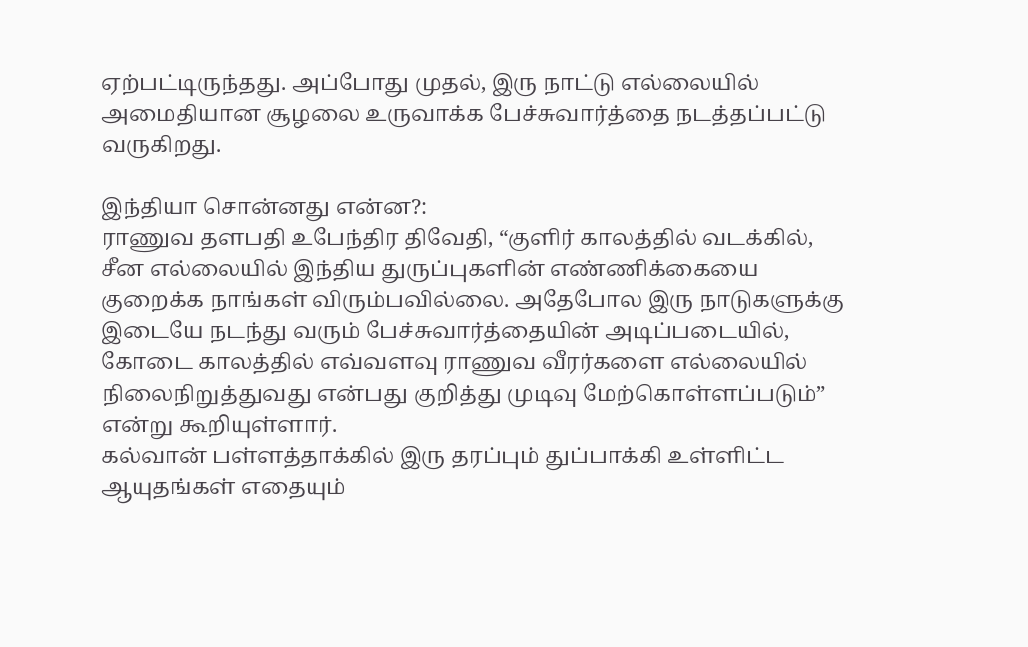ஏற்பட்டிருந்தது. அப்போது முதல், இரு நாட்டு எல்லையில் அமைதியான சூழலை உருவாக்க பேச்சுவார்த்தை நடத்தப்பட்டு வருகிறது.

இந்தியா சொன்னது என்ன?:
ராணுவ தளபதி உபேந்திர திவேதி, “குளிர் காலத்தில் வடக்கில், சீன எல்லையில் இந்திய துருப்புகளின் எண்ணிக்கையை குறைக்க நாங்கள் விரும்பவில்லை. அதேபோல இரு நாடுகளுக்கு இடையே நடந்து வரும் பேச்சுவார்த்தையின் அடிப்படையில், கோடை காலத்தில் எவ்வளவு ராணுவ வீரர்களை எல்லையில் நிலைநிறுத்துவது என்பது குறித்து முடிவு மேற்கொள்ளப்படும்” என்று கூறியுள்ளார்.
கல்வான் பள்ளத்தாக்கில் இரு தரப்பும் துப்பாக்கி உள்ளிட்ட ஆயுதங்கள் எதையும்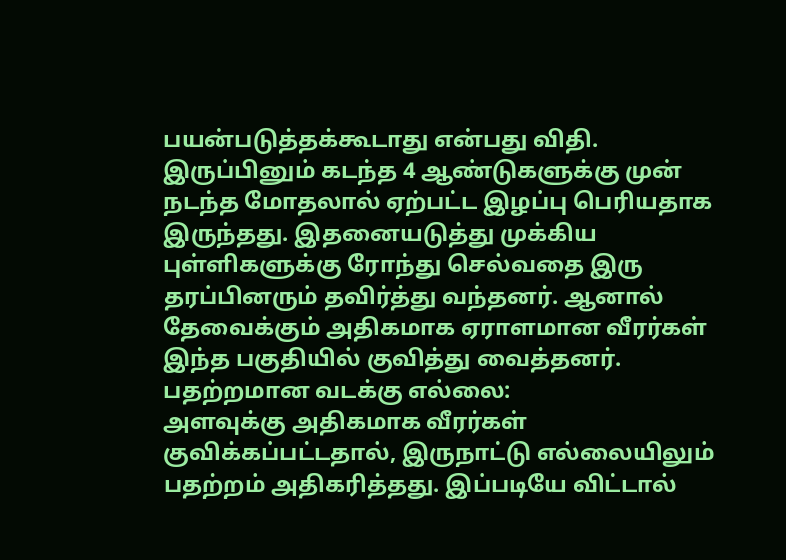பயன்படுத்தக்கூடாது என்பது விதி. இருப்பினும் கடந்த 4 ஆண்டுகளுக்கு முன் நடந்த மோதலால் ஏற்பட்ட இழப்பு பெரியதாக இருந்தது. இதனையடுத்து முக்கிய புள்ளிகளுக்கு ரோந்து செல்வதை இரு தரப்பினரும் தவிர்த்து வந்தனர். ஆனால் தேவைக்கும் அதிகமாக ஏராளமான வீரர்கள் இந்த பகுதியில் குவித்து வைத்தனர்.
பதற்றமான வடக்கு எல்லை:
அளவுக்கு அதிகமாக வீரர்கள் குவிக்கப்பட்டதால், இருநாட்டு எல்லையிலும் பதற்றம் அதிகரித்தது. இப்படியே விட்டால்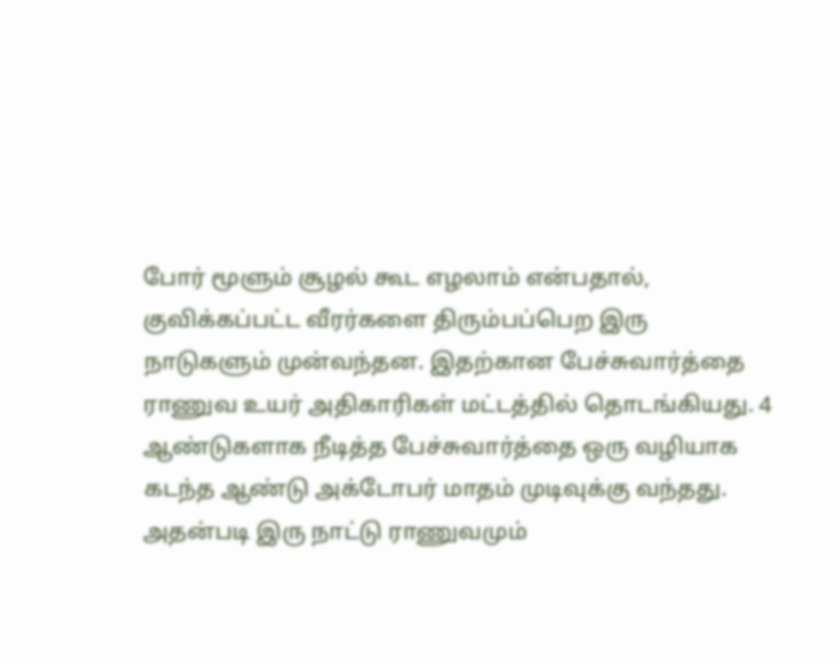போர் மூளும் சூழல் கூட எழலாம் என்பதால், குவிக்கப்பட்ட வீரர்களை திரும்பப்பெற இரு நாடுகளும் முன்வந்தன. இதற்கான பேச்சுவார்த்தை ராணுவ உயர் அதிகாரிகள் மட்டத்தில் தொடங்கியது. 4 ஆண்டுகளாக நீடித்த பேச்சுவார்த்தை ஒரு வழியாக கடந்த ஆண்டு அக்டோபர் மாதம் முடிவுக்கு வந்தது.
அதன்படி இரு நாட்டு ராணுவமும்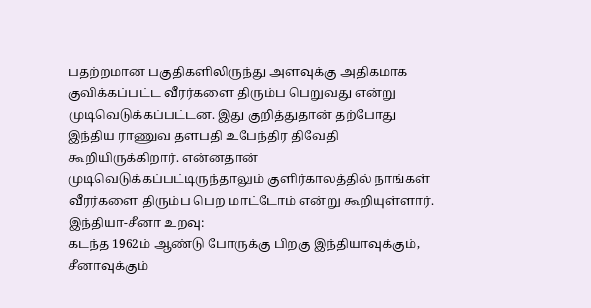பதற்றமான பகுதிகளிலிருந்து அளவுக்கு அதிகமாக குவிக்கப்பட்ட வீரர்களை திரும்ப பெறுவது என்று முடிவெடுக்கப்பட்டன. இது குறித்துதான் தற்போது இந்திய ராணுவ தளபதி உபேந்திர திவேதி கூறியிருக்கிறார். என்னதான் முடிவெடுக்கப்பட்டிருந்தாலும் குளிர்காலத்தில் நாங்கள் வீரர்களை திரும்ப பெற மாட்டோம் என்று கூறியுள்ளார்.
இந்தியா-சீனா உறவு:
கடந்த 1962ம் ஆண்டு போருக்கு பிறகு இந்தியாவுக்கும், சீனாவுக்கும்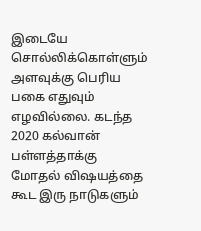இடையே சொல்லிக்கொள்ளும் அளவுக்கு பெரிய பகை எதுவும் எழவில்லை. கடந்த 2020 கல்வான் பள்ளத்தாக்கு மோதல் விஷயத்தை கூட இரு நாடுகளும்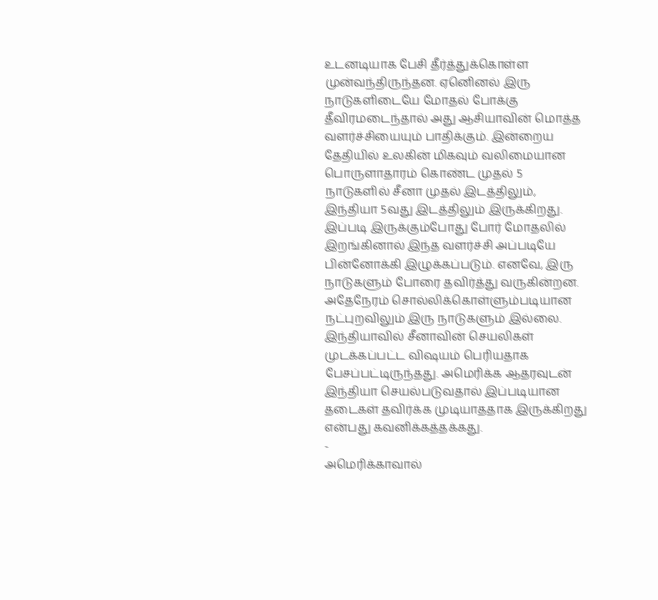உடனடியாக பேசி தீர்த்துக்கொள்ள முன்வந்திருந்தன. ஏனெினல் இரு நாடுகளிடையே மோதல் போக்கு தீவிரமடைந்தால் அது ஆசியாவின் மொத்த வளர்ச்சியையும் பாதிக்கும். இன்றைய தேதியில் உலகின் மிகவும் வலிமையான பொருளாதாரம் கொண்ட முதல் 5 நாடுகளில் சீனா முதல் இடத்திலும், இந்தியா 5வது இடத்திலும் இருக்கிறது.
இப்படி இருக்கும்போது போர் மோதலில் இறங்கினால் இந்த வளர்ச்சி அப்படியே பின்னோக்கி இழுக்கப்படும். எனவே, இரு நாடுகளும் போரை தவிர்த்து வருகின்றன. அதேநேரம் சொல்லிக்கொள்ளும்படியான நட்புறவிலும் இரு நாடுகளும் இல்லை. இந்தியாவில் சீனாவின் செயலிகள் முடக்கப்பட்ட விஷயம் பெரியதாக பேசப்பட்டிருந்தது. அமெரிக்க ஆதரவுடன் இந்தியா செயல்படுவதால் இப்படியான தடைகள் தவிர்க்க முடியாததாக இருக்கிறது என்பது கவனிக்கத்தக்கது.
-
அமெரிக்காவால்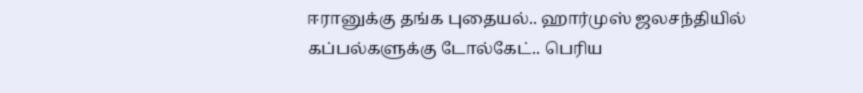ஈரானுக்கு தங்க புதையல்.. ஹார்முஸ் ஜலசந்தியில் கப்பல்களுக்கு டோல்கேட்.. பெரிய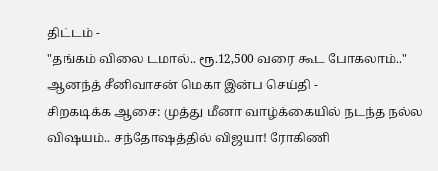திட்டம் -
"தங்கம் விலை டமால்.. ரூ.12,500 வரை கூட போகலாம்.." ஆனந்த் சீனிவாசன் மெகா இன்ப செய்தி -
சிறகடிக்க ஆசை: முத்து மீனா வாழ்க்கையில் நடந்த நல்ல விஷயம்.. சந்தோஷத்தில் விஜயா! ரோகிணி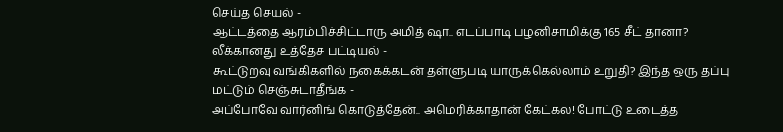செய்த செயல் -
ஆட்டத்தை ஆரம்பிச்சிட்டாரு அமித் ஷா.. எடப்பாடி பழனிசாமிக்கு 165 சீட் தானா? லீக்கானது உத்தேச பட்டியல் -
கூட்டுறவு வங்கிகளில் நகைக்கடன் தள்ளுபடி யாருக்கெல்லாம் உறுதி? இந்த ஒரு தப்பு மட்டும் செஞ்சுடாதீங்க -
அப்போவே வார்னிங் கொடுத்தேன்.. அமெரிக்காதான் கேட்கல! போட்டு உடைத்த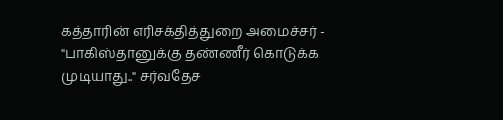கத்தாரின் எரிசக்தித்துறை அமைச்சர் -
"பாகிஸ்தானுக்கு தண்ணீர் கொடுக்க முடியாது.." சர்வதேச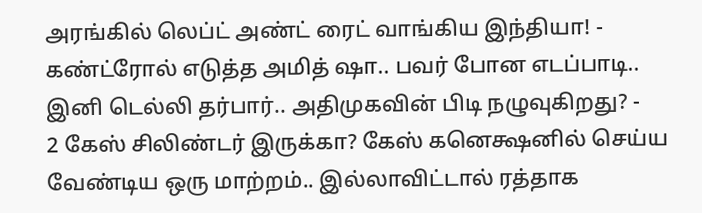அரங்கில் லெப்ட் அண்ட் ரைட் வாங்கிய இந்தியா! -
கண்ட்ரோல் எடுத்த அமித் ஷா.. பவர் போன எடப்பாடி.. இனி டெல்லி தர்பார்.. அதிமுகவின் பிடி நழுவுகிறது? -
2 கேஸ் சிலிண்டர் இருக்கா? கேஸ் கனெக்ஷனில் செய்ய வேண்டிய ஒரு மாற்றம்.. இல்லாவிட்டால் ரத்தாக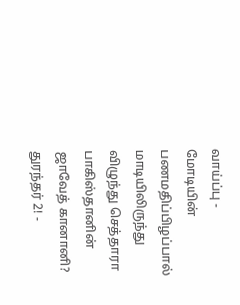வாய்ப்பு -
மோடியின் பணமதிப்பிழப்பால் மாடியிலிருந்து விழுந்து செத்தாரா பாகிஸ்தானின் ஜாவேத் கானானி? துரந்தர் 2! -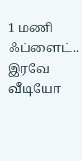1 மணி ஃப்ளைட்.. இரவே வீடியோ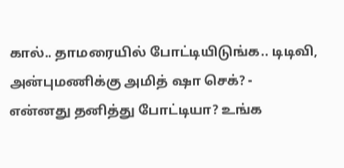கால்.. தாமரையில் போட்டியிடுங்க.. டிடிவி, அன்புமணிக்கு அமித் ஷா செக்? -
என்னது தனித்து போட்டியா? உங்க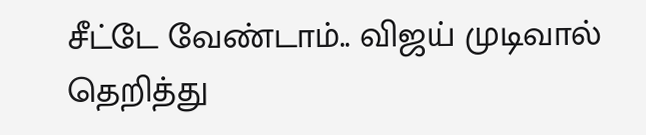சீட்டே வேண்டாம்.. விஜய் முடிவால் தெறித்து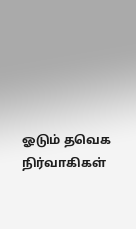ஓடும் தவெக நிர்வாகிகள்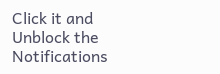Click it and Unblock the Notifications